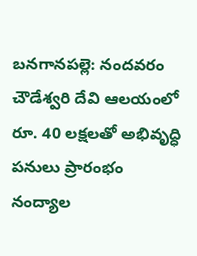బనగానపల్లె: నందవరం చౌడేశ్వరి దేవి ఆలయంలో రూ. 40 లక్షలతో అభివృద్ధి పనులు ప్రారంభం
నంద్యాల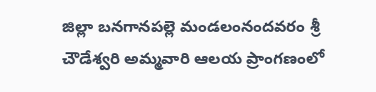జిల్లా బనగానపల్లె మండలంనందవరం శ్రీ చౌడేశ్వరి అమ్మవారి ఆలయ ప్రాంగణంలో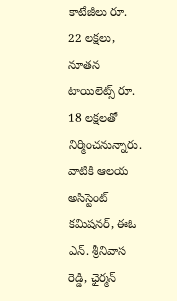కాటేజీలు రూ. 22 లక్షలు, నూతన టాయిలెట్స్ రూ. 18 లక్షలతో నిర్మించనున్నారు. వాటికి ఆలయ అసిస్టెంట్ కమిషనర్, ఈఓ ఎన్. శ్రీనివాస రెడ్డి, ఛైర్మన్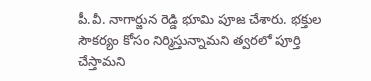పీ.వీ. నాగార్జున రెడ్డి భూమి పూజ చేశారు. భక్తుల సౌకర్యం కోసం నిర్మిస్తున్నామని త్వరలో పూర్తి చేస్తామని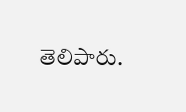తెలిపారు.